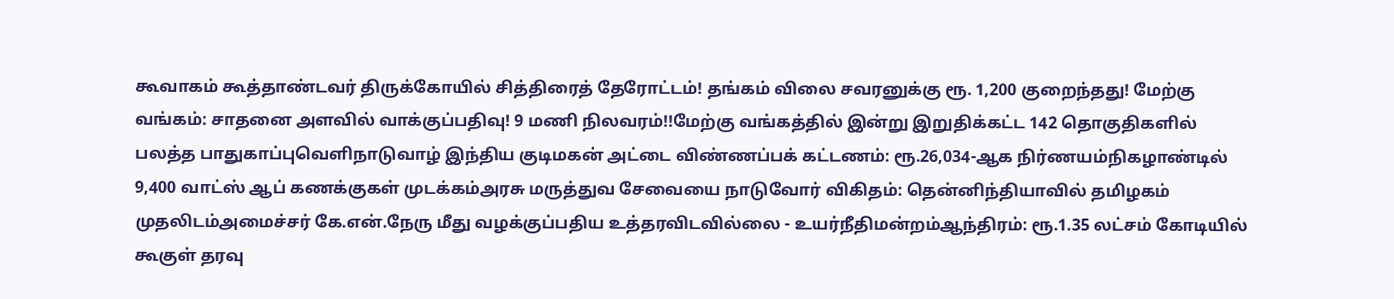கூவாகம் கூத்தாண்டவர் திருக்கோயில் சித்திரைத் தேரோட்டம்! தங்கம் விலை சவரனுக்கு ரூ. 1,200 குறைந்தது! மேற்கு வங்கம்: சாதனை அளவில் வாக்குப்பதிவு! 9 மணி நிலவரம்!!மேற்கு வங்கத்தில் இன்று இறுதிக்கட்ட 142 தொகுதிகளில் பலத்த பாதுகாப்புவெளிநாடுவாழ் இந்திய குடிமகன் அட்டை விண்ணப்பக் கட்டணம்: ரூ.26,034-ஆக நிர்ணயம்நிகழாண்டில் 9,400 வாட்ஸ் ஆப் கணக்குகள் முடக்கம்அரசு மருத்துவ சேவையை நாடுவோர் விகிதம்: தென்னிந்தியாவில் தமிழகம் முதலிடம்அமைச்சர் கே.என்.நேரு மீது வழக்குப்பதிய உத்தரவிடவில்லை - உயர்நீதிமன்றம்ஆந்திரம்: ரூ.1.35 லட்சம் கோடியில் கூகுள் தரவு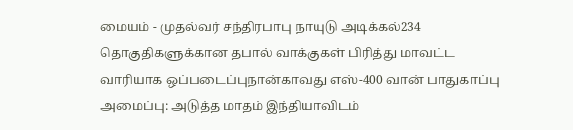மையம் - முதல்வர் சந்திரபாபு நாயுடு அடிக்கல்234 தொகுதிகளுக்கான தபால் வாக்குகள் பிரித்து மாவட்ட வாரியாக ஒப்படைப்புநான்காவது எஸ்-400 வான் பாதுகாப்பு அமைப்பு: அடுத்த மாதம் இந்தியாவிடம்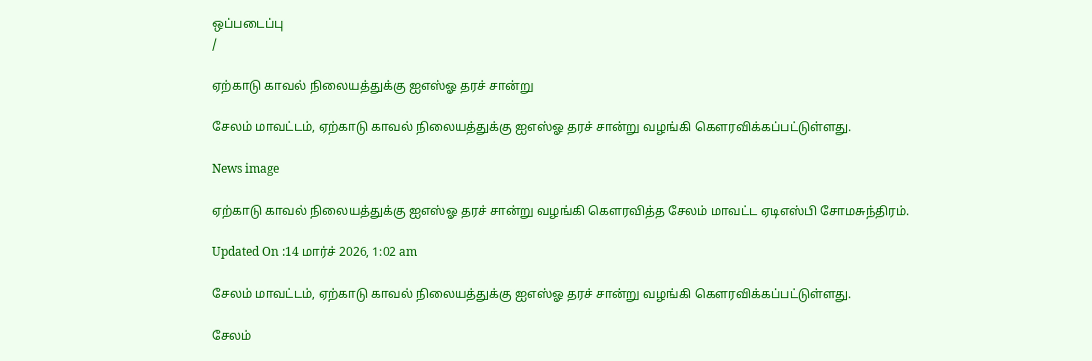ஒப்படைப்பு
/

ஏற்காடு காவல் நிலையத்துக்கு ஐஎஸ்ஓ தரச் சான்று

சேலம் மாவட்டம், ஏற்காடு காவல் நிலையத்துக்கு ஐஎஸ்ஓ தரச் சான்று வழங்கி கௌரவிக்கப்பட்டுள்ளது.

News image

ஏற்காடு காவல் நிலையத்துக்கு ஐஎஸ்ஓ தரச் சான்று வழங்கி கௌரவித்த சேலம் மாவட்ட ஏடிஎஸ்பி சோமசுந்திரம்.

Updated On :14 மார்ச் 2026, 1:02 am

சேலம் மாவட்டம், ஏற்காடு காவல் நிலையத்துக்கு ஐஎஸ்ஓ தரச் சான்று வழங்கி கௌரவிக்கப்பட்டுள்ளது.

சேலம்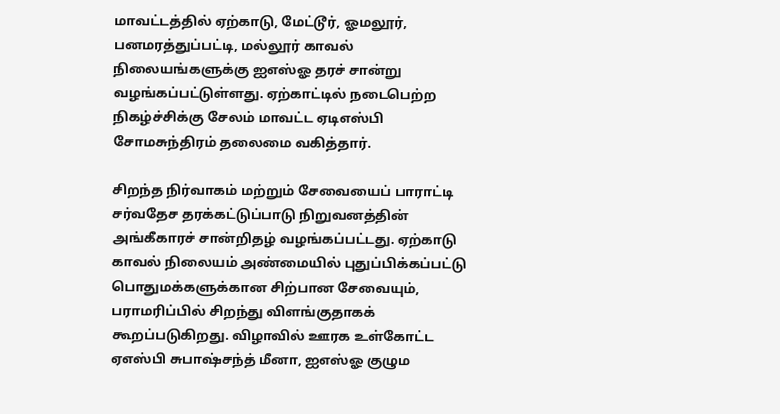மாவட்டத்தில் ஏற்காடு, மேட்டூர், ஓமலூர், பனமரத்துப்பட்டி, மல்லூர் காவல் நிலையங்களுக்கு ஐஎஸ்ஓ தரச் சான்று வழங்கப்பட்டுள்ளது. ஏற்காட்டில் நடைபெற்ற நிகழ்ச்சிக்கு சேலம் மாவட்ட ஏடிஎஸ்பி சோமசுந்திரம் தலைமை வகித்தார்.

சிறந்த நிர்வாகம் மற்றும் சேவையைப் பாராட்டி சர்வதேச தரக்கட்டுப்பாடு நிறுவனத்தின் அங்கீகாரச் சான்றிதழ் வழங்கப்பட்டது. ஏற்காடு காவல் நிலையம் அண்மையில் புதுப்பிக்கப்பட்டு பொதுமக்களுக்கான சிற்பான சேவையும், பராமரிப்பில் சிறந்து விளங்குதாகக் கூறப்படுகிறது. விழாவில் ஊரக உள்கோட்ட ஏஎஸ்பி சுபாஷ்சந்த் மீனா, ஐஎஸ்ஓ குழும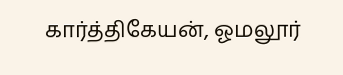கார்த்திகேயன், ஓமலூர்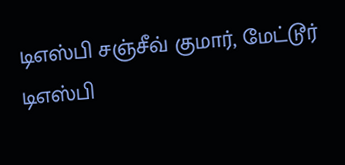டிஎஸ்பி சஞ்சீவ் குமார், மேட்டூர் டிஎஸ்பி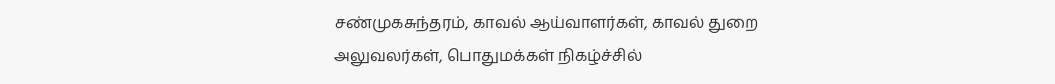சண்முகசுந்தரம், காவல் ஆய்வாளர்கள், காவல் துறை அலுவலர்கள், பொதுமக்கள் நிகழ்ச்சில்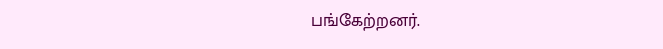பங்கேற்றனர்.